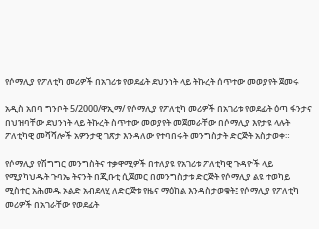የሶማሊያ የፖለቲካ መሪዎች በአገሪቱ የወደፊት ደህንነት ላይ ትኩረት ሰጥተው መወያየት ጀመሩ

አዲስ አበባ ግንቦት 5/2000/ዋኢማ/ የሶማሊያ የፖለቲካ መሪዎች በአገሪቱ የወደፊት ዕጣ ፋንታና በህዝባቸው ደህንነት ላይ ትኩረት ስጥተው መወያየት መጀመራቸው በሶማሊያ እየታዩ ላሉት ፖለቲካዊ መሻሻሎች አዎንታዊ ገጽታ እንዳለው የተባበሩት መንግስታት ድርጅት አስታወቀ።

የሶማሊያ የሽግግር መንግስትና ተቃዋሚዎች በተለያዩ የአገሪቱ ፖለቲካዊ ጉዳዮች ላይ የሚያካህዱት ጉባኤ ትናንት በጂቡቲ ሲጀመር በመንግስታቱ ድርጅት የሶማሊያ ልዩ ተወካይ ሚስተር አሕመዱ ኦልድ አብደላሂ ለድርጅቱ የዜና ማዕከል እንዳስታወቁት፤ የሶማሊያ የፖለቲካ መሪዎች በአገራቸው የወደፊት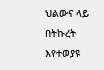ህልውና ላይ በትኩረት እየተወያዩ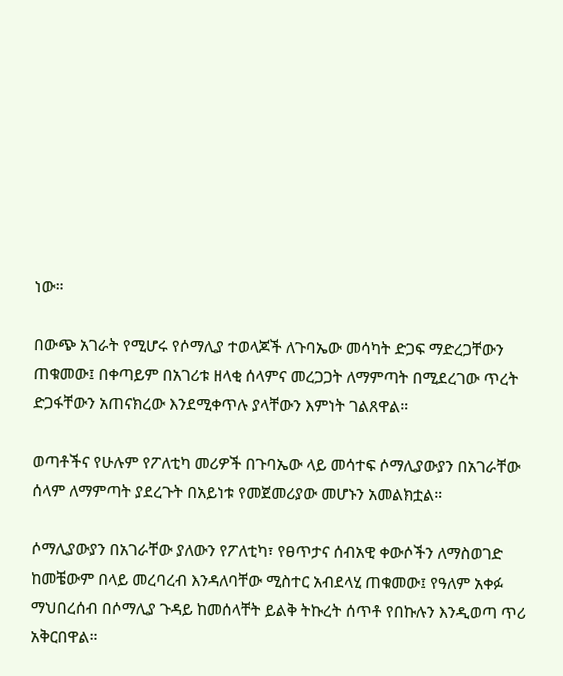ነው።

በውጭ አገራት የሚሆሩ የሶማሊያ ተወላጆች ለጉባኤው መሳካት ድጋፍ ማድረጋቸውን ጠቁመው፤ በቀጣይም በአገሪቱ ዘላቂ ሰላምና መረጋጋት ለማምጣት በሚደረገው ጥረት ድጋፋቸውን አጠናክረው እንደሚቀጥሉ ያላቸውን እምነት ገልጸዋል።

ወጣቶችና የሁሉም የፖለቲካ መሪዎች በጉባኤው ላይ መሳተፍ ሶማሊያውያን በአገራቸው ሰላም ለማምጣት ያደረጉት በአይነቱ የመጀመሪያው መሆኑን አመልክቷል።

ሶማሊያውያን በአገራቸው ያለውን የፖለቲካ፣ የፀጥታና ሰብአዊ ቀውሶችን ለማስወገድ ከመቼውም በላይ መረባረብ እንዳለባቸው ሚስተር አብደላሂ ጠቁመው፤ የዓለም አቀፉ ማህበረሰብ በሶማሊያ ጉዳይ ከመሰላቸት ይልቅ ትኩረት ሰጥቶ የበኩሉን እንዲወጣ ጥሪ አቅርበዋል።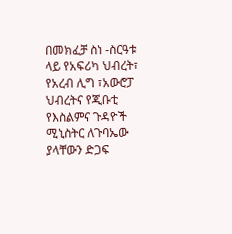በመክፈቻ ስነ -ስርዓቱ ላይ የአፍሪካ ህብረት፣ የአረብ ሊግ ፣አውሮፓ ህብረትና የጂቡቲ የእስልምና ጉዳዮች ሚኒስትር ለጉባኤው ያላቸውን ድጋፍ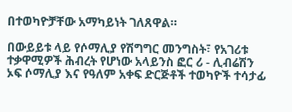በተወካዮቻቸው አማካይነት ገለጸዋል።

በውይይቱ ላይ የሶማሊያ የሽግግር መንግስት፣ የአገሪቱ ተቃዋሚዎች ሕብረት የሆነው አላይንስ ፎር ሪ - ሊብሬሽን ኦፍ ሶማሊያ እና የዓለም አቀፍ ድርጅቶች ተወካዮች ተሳታፊ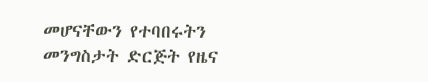መሆናቸውን የተባበሩትን መንግስታት ድርጅት የዜና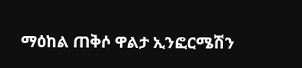ማዕከል ጠቅሶ ዋልታ ኢንፎርሜሽን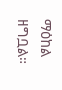ማዕከል ዘግቧል።